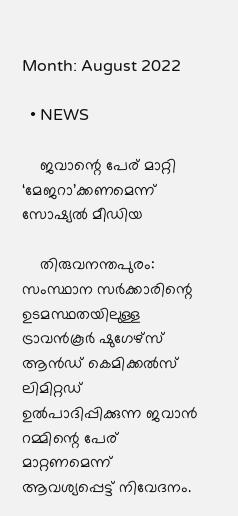Month: August 2022

  • NEWS

    ജവാന്റെ പേര് മാറ്റി ‘മേജറാ’ക്കണമെന്ന് സോഷ്യൽ മീഡിയ

    തിരുവനന്തപുരം: സംസ്ഥാന സര്‍ക്കാരിന്റെ ഉടമസ്ഥതയിലുള്ള ട്രാവന്‍കൂര്‍ ഷുഗേഴ്‌സ് ആന്‍ഡ് കെമിക്കല്‍സ് ലിമിറ്റഡ് ഉല്‍പാദിപ്പിക്കുന്ന ജവാന്‍ റമ്മിന്റെ പേര് മാറ്റണമെന്ന് ആവശ്യപ്പെട്ട് നിവേദനം.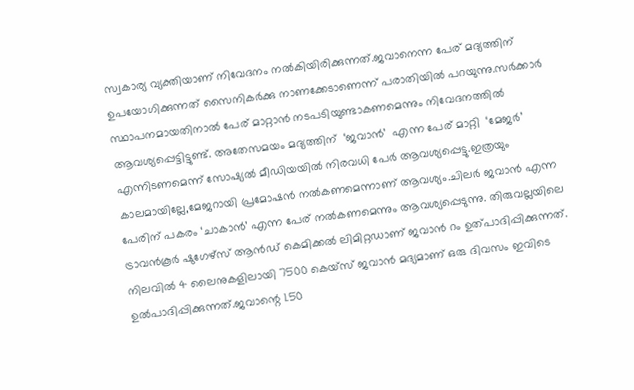സ്വകാര്യ വ്യക്തിയാണ് നിവേദനം നൽകിയിരിക്കുന്നത്.ജവാനെന്ന പേര് മദ്യത്തിന് ഉപയോഗിക്കുന്നത് സൈനികര്‍ക്കു നാണക്കേടാണെന്ന് പരാതിയില്‍ പറയുന്നു.സര്‍ക്കാര്‍ സ്ഥാപനമായതിനാല്‍ പേര് മാറ്റാന്‍ നടപടിയുണ്ടാകണമെന്നും നിവേദനത്തിൽ ആവശ്യപ്പെട്ടിട്ടുണ്ട്. അതേസമയം മദ്യത്തിന്  ‘ജവാൻ’  എന്ന പേര് മാറ്റി  ‘മേജർ’ എന്നിടണമെന്ന് സോഷ്യൽ മീഡിയയിൽ നിരവധി പേർ ആവശ്യപ്പെട്ടു.ഇത്രയും കാലമായില്ലേ,മേജറായി പ്രമോഷൻ നൽകണമെന്നാണ് ആവശ്യം.ചിലർ ജവാൻ എന്ന പേരിന് പകരം ‘ചാകാൻ’ എന്ന പേര് നൽകണമെന്നും ആവശ്യപ്പെടുന്നു. തിരുവല്ലയിലെ ട്രാവന്‍കൂര്‍ ഷുഗേഴ്‌സ് ആന്‍ഡ് കെമിക്കല്‍ ലിമിറ്റഡാണ് ജവാൻ റം ഉത്പാദിപ്പിക്കുന്നത്. നിലവില്‍ 4 ലൈനുകളിലായി 7500 കെയ്‌സ് ജവാന്‍ മദ്യമാണ് ഒരു ദിവസം ഇവിടെ ഉല്‍പാദിപ്പിക്കുന്നത്.ജവാന്റെ 1.50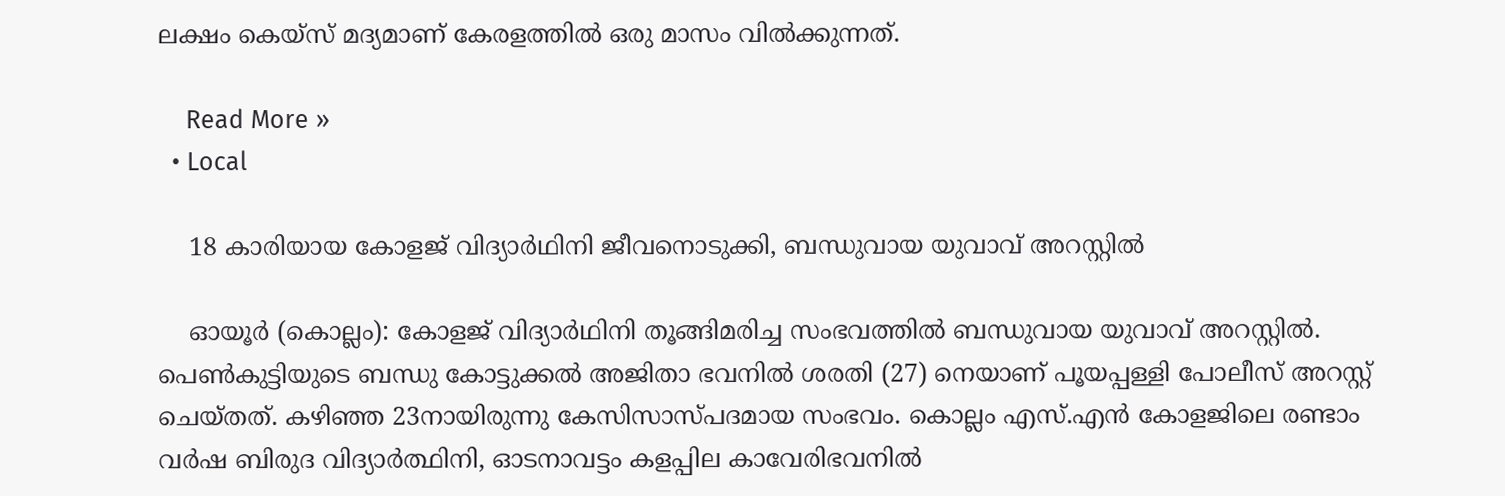ലക്ഷം കെയ്‌സ് മദ്യമാണ് കേരളത്തിൽ ഒരു മാസം വില്‍ക്കുന്നത്.

    Read More »
  • Local

    18 കാരിയായ കോളജ് വിദ്യാര്‍ഥിനി ജീവനൊടുക്കി, ബന്ധുവായ യുവാവ് അറസ്റ്റില്‍

    ഓയൂര്‍ (കൊല്ലം): കോളജ് വിദ്യാര്‍ഥിനി തൂങ്ങിമരിച്ച സംഭവത്തില്‍ ബന്ധുവായ യുവാവ് അറസ്റ്റില്‍. പെണ്‍കുട്ടിയുടെ ബന്ധു കോട്ടുക്കല്‍ അജിതാ ഭവനില്‍ ശരതി (27) നെയാണ് പൂയപ്പള്ളി പോലീസ് അറസ്റ്റ് ചെയ്തത്. കഴിഞ്ഞ 23നായിരുന്നു കേസിസാസ്പദമായ സംഭവം. കൊല്ലം എസ്.എന്‍ കോളജിലെ രണ്ടാം വര്‍ഷ ബിരുദ വിദ്യാര്‍ത്ഥിനി, ഓടനാവട്ടം കളപ്പില കാവേരിഭവനില്‍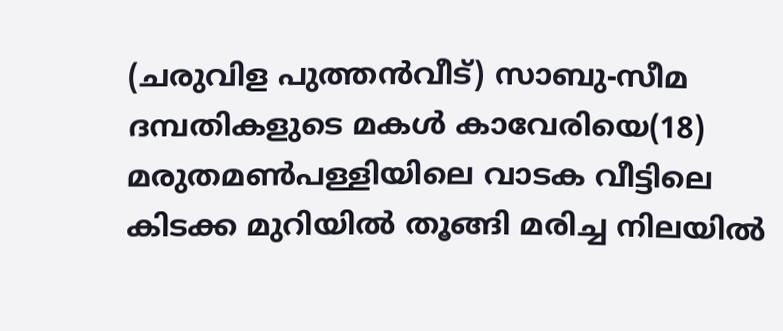(ചരുവിള പുത്തന്‍വീട്) സാബു-സീമ ദമ്പതികളുടെ മകള്‍ കാവേരിയെ(18) മരുതമണ്‍പള്ളിയിലെ വാടക വീട്ടിലെ കിടക്ക മുറിയില്‍ തൂങ്ങി മരിച്ച നിലയില്‍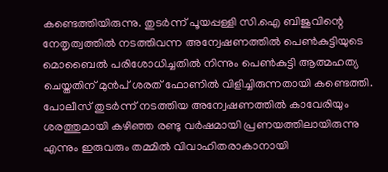കണ്ടെത്തിയിരുന്നു. തുടര്‍ന്ന് പൂയപ്പള്ളി സി.ഐ ബിജുവിന്റെ നേതൃത്വത്തില്‍ നടത്തിവന്ന അന്വേഷണത്തില്‍ പെണ്‍കുട്ടിയുടെ മൊബൈല്‍ പരിശോധിച്ചതില്‍ നിന്നും പെണ്‍കുട്ടി ആത്മഹത്യ ചെയ്തതിന് മുന്‍പ് ശരത് ഫോണില്‍ വിളിച്ചിരുന്നതായി കണ്ടെത്തി. പോലീസ് തുടര്‍ന്ന് നടത്തിയ അന്വേഷണത്തില്‍ കാവേരിയും ശരത്തുമായി കഴിഞ്ഞ രണ്ടു വര്‍ഷമായി പ്രണയത്തിലായിരുന്നു എന്നും ഇരുവരും തമ്മില്‍ വിവാഹിതരാകാനായി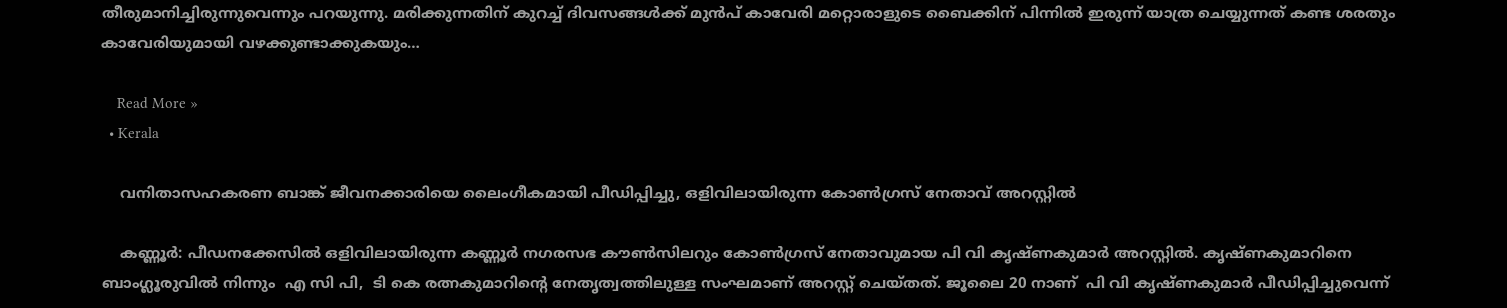തീരുമാനിച്ചിരുന്നുവെന്നും പറയുന്നു. മരിക്കുന്നതിന് കുറച്ച് ദിവസങ്ങള്‍ക്ക് മുന്‍പ് കാവേരി മറ്റൊരാളുടെ ബൈക്കിന് പിന്നില്‍ ഇരുന്ന് യാത്ര ചെയ്യുന്നത് കണ്ട ശരതും കാവേരിയുമായി വഴക്കുണ്ടാക്കുകയും…

    Read More »
  • Kerala

    വനിതാസഹകരണ ബാങ്ക് ജീവനക്കാരിയെ ലൈംഗീകമായി പീഡിപ്പിച്ചു, ഒളിവിലായിരുന്ന കോണ്‍ഗ്രസ് നേതാവ് അറസ്റ്റില്‍

    കണ്ണൂര്‍: പീഡനക്കേസില്‍ ഒളിവിലായിരുന്ന കണ്ണൂർ നഗരസഭ കൗൺസിലറും കോൺഗ്രസ് നേതാവുമായ പി വി കൃഷ്ണകുമാർ അറസ്റ്റിൽ. കൃഷ്ണകുമാറിനെ ബാംഗ്ലൂരുവിൽ നിന്നും  എ സി പി,  ടി കെ രത്നകുമാറിന്‍റെ നേതൃത്വത്തിലുള്ള സംഘമാണ് അറസ്റ്റ് ചെയ്തത്. ജൂലൈ 20 നാണ്  പി വി കൃഷ്‌ണകുമാർ പീഡിപ്പിച്ചുവെന്ന്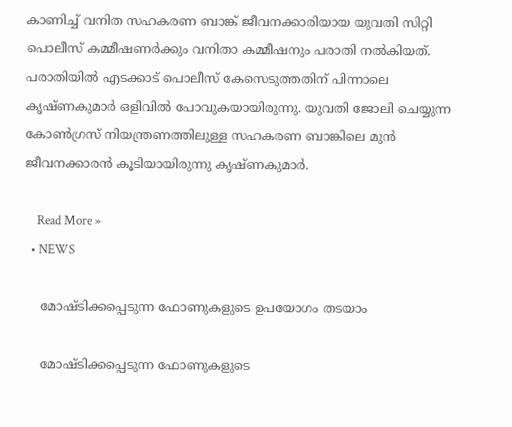കാണിച്ച് വനിത സഹകരണ ബാങ്ക് ജീവനക്കാരിയായ യുവതി സിറ്റി പൊലീസ്‌ കമ്മീഷണർക്കും വനിതാ കമ്മീഷനും പരാതി നൽകിയത്. പരാതിയിൽ എടക്കാട് പൊലീസ് കേസെടുത്തതിന് പിന്നാലെ കൃഷ്ണകുമാർ ഒളിവിൽ പോവുകയായിരുന്നു. യുവതി ജോലി ചെയ്യുന്ന കോൺഗ്രസ്‌ നിയന്ത്രണത്തിലുള്ള സഹകരണ ബാങ്കിലെ മുൻ ജീവനക്കാരൻ കൂടിയായിരുന്നു കൃഷ്‌ണകുമാർ.

    Read More »
  • NEWS

    മോഷ്ടിക്കപ്പെടുന്ന ഫോണുകളുടെ ഉപയോഗം തടയാം

    മോഷ്ടിക്കപ്പെടുന്ന ഫോണുകളുടെ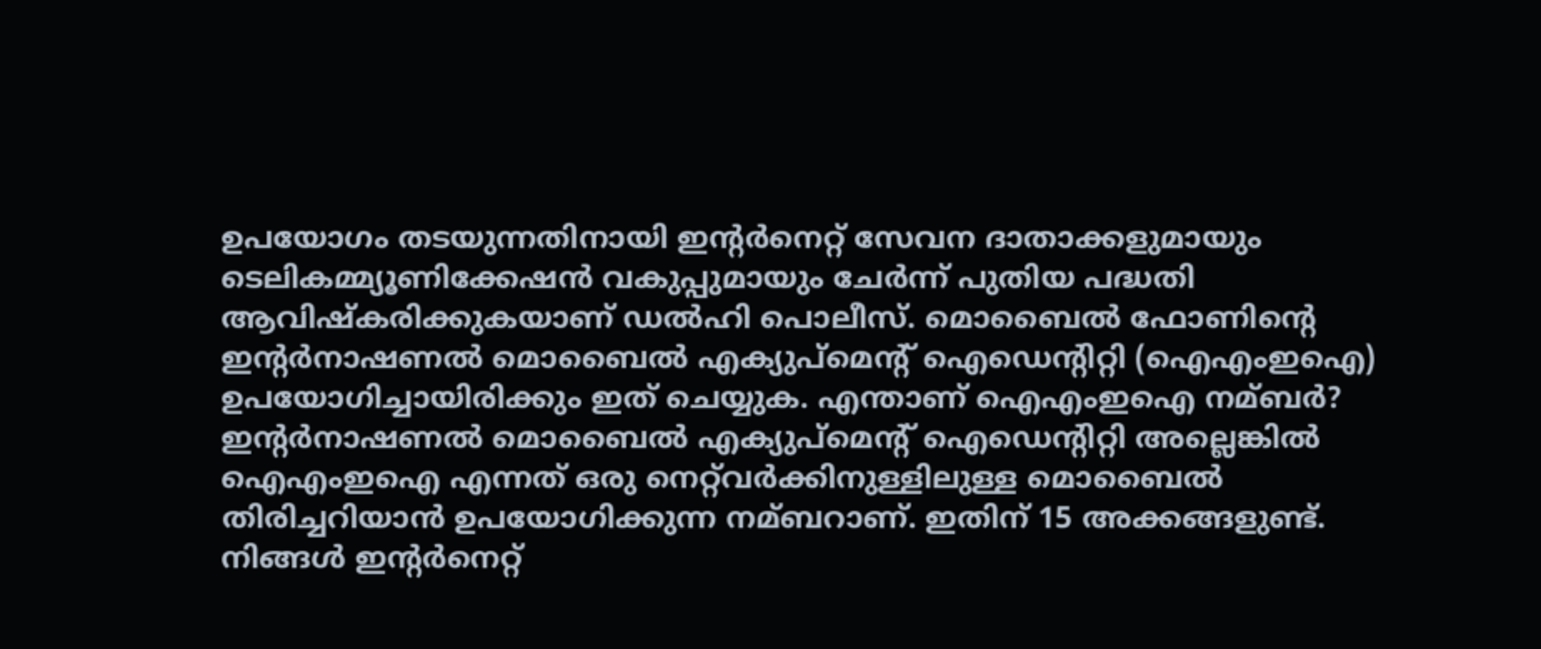ഉപയോഗം തടയുന്നതിനായി ഇന്റര്‍നെറ്റ് സേവന ദാതാക്കളുമായും ടെലികമ്മ്യൂണിക്കേഷന്‍ വകുപ്പുമായും ചേര്‍ന്ന് പുതിയ പദ്ധതി ആവിഷ്കരിക്കുകയാണ് ഡല്‍ഹി പൊലീസ്. മൊബൈല്‍ ഫോണിന്റെ ഇന്റര്‍നാഷണല്‍ മൊബൈല്‍ എക്യുപ്മെന്റ് ഐഡെന്റിറ്റി (ഐഎംഇഐ) ഉപയോഗിച്ചായിരിക്കും ഇത് ചെയ്യുക. എന്താണ് ഐഎംഇഐ നമ്ബര്‍? ഇന്റര്‍നാഷണല്‍ മൊബൈല്‍ എക്യുപ്മെന്റ് ഐഡെന്റിറ്റി അല്ലെങ്കില്‍ ഐഎംഇഐ എന്നത് ഒരു നെറ്റ്‌വര്‍ക്കിനുള്ളിലുള്ള മൊബൈല്‍ തിരിച്ചറിയാന്‍ ഉപയോഗിക്കുന്ന നമ്ബറാണ്. ഇതിന് 15 അക്കങ്ങളുണ്ട്. നിങ്ങള്‍ ഇന്റര്‍നെറ്റ്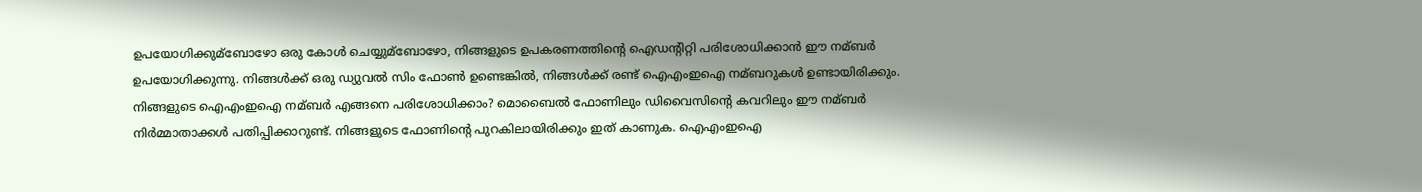ഉപയോഗിക്കുമ്ബോഴോ ഒരു കോള്‍ ചെയ്യുമ്ബോഴോ, നിങ്ങളുടെ ഉപകരണത്തിന്റെ ഐഡന്റിറ്റി പരിശോധിക്കാന്‍ ഈ നമ്ബര്‍ ഉപയോഗിക്കുന്നു. നിങ്ങള്‍ക്ക് ഒരു ഡ്യുവല്‍ സിം ഫോണ്‍ ഉണ്ടെങ്കില്‍, നിങ്ങള്‍ക്ക് രണ്ട് ഐഎംഇഐ നമ്ബറുകള്‍ ഉണ്ടായിരിക്കും. നിങ്ങളുടെ ഐഎംഇഐ നമ്ബര്‍ എങ്ങനെ പരിശോധിക്കാം? മൊബൈല്‍ ഫോണിലും ഡിവൈസിന്റെ കവറിലും ഈ നമ്ബര്‍ നിര്‍മ്മാതാക്കള്‍ പതിപ്പിക്കാറുണ്ട്. നിങ്ങളുടെ ഫോണിന്റെ പുറകിലായിരിക്കും ഇത് കാണുക. ഐഎംഇഐ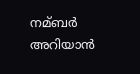നമ്ബര്‍ അറിയാന്‍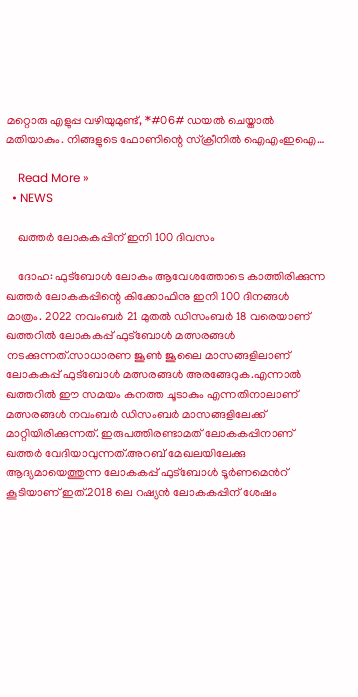മറ്റൊരു എളുപ്പ വഴിയുമുണ്ട്, *#06# ഡയല്‍ ചെയ്താല്‍ മതിയാകും. നിങ്ങളുടെ ഫോണിന്റെ സ്ക്രീനില്‍ ഐഎംഇഐ…

    Read More »
  • NEWS

    ഖത്തർ ലോകകപ്പിന് ഇനി 100 ദിവസം

    ദോഹ: ഫുട്ബോൾ ലോകം ആവേശത്തോടെ കാത്തിരിക്കുന്ന ഖത്തർ ലോകകപ്പിന്റെ കിക്കോഫിനു ഇനി 100 ദിനങ്ങൾ മാത്രം. 2022 നവംബർ 21 മുതൽ ഡിസംബർ 18 വരെയാണ് ഖത്തറിൽ ലോകകപ്പ് ഫുട്ബോൾ മത്സരങ്ങൾ നടക്കുന്നത്.സാധാരണ ജൂൺ ജൂലൈ മാസങ്ങളിലാണ് ലോകകപ്പ് ഫുട്ബോൾ മത്സരങ്ങൾ അരങ്ങേറുക.എന്നാൽ ഖത്തറിൽ ഈ സമയം കനത്ത ചൂടാകും എന്നതിനാലാണ് മത്സരങ്ങൾ നവംബർ ഡിസംബർ മാസങ്ങളിലേക്ക് മാറ്റിയിരിക്കുന്നത്. ഇരുപത്തിരണ്ടാമത് ലോകകപ്പിനാണ് ഖത്തർ വേദിയാവുന്നത്.അറബ് മേഖലയിലേക്കു ആദ്യമായെത്തുന്ന ലോകകപ്പ് ഫുട്ബോൾ ടൂർണമെൻറ് കൂടിയാണ് ഇത്.2018 ലെ റഷ്യൻ ലോകകപ്പിന് ശേഷം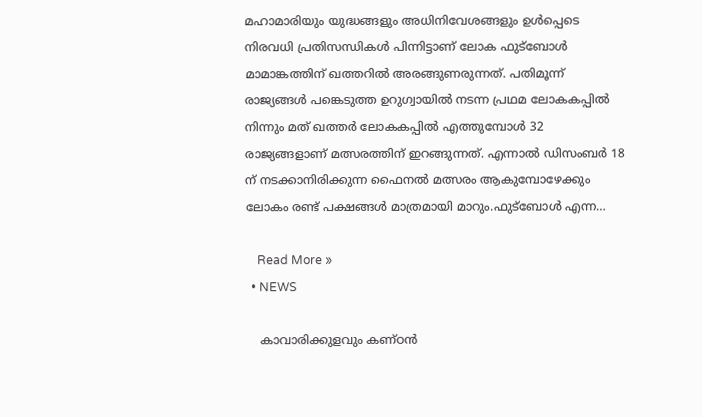മഹാമാരിയും യുദ്ധങ്ങളും അധിനിവേശങ്ങളും ഉൾപ്പെടെ നിരവധി പ്രതിസന്ധികൾ പിന്നിട്ടാണ് ലോക ഫുട്‌ബോൾ മാമാങ്കത്തിന് ഖത്തറിൽ അരങ്ങുണരുന്നത്. പതിമൂന്ന് രാജ്യങ്ങൾ പങ്കെടുത്ത ഉറുഗ്വായിൽ നടന്ന പ്രഥമ ലോകകപ്പിൽ നിന്നും മത് ഖത്തർ ലോകകപ്പിൽ എത്തുമ്പോൾ 32 രാജ്യങ്ങളാണ് മത്സരത്തിന് ഇറങ്ങുന്നത്. എന്നാൽ ഡിസംബർ 18 ന് നടക്കാനിരിക്കുന്ന ഫൈനൽ മത്സരം ആകുമ്പോഴേക്കും ലോകം രണ്ട് പക്ഷങ്ങൾ മാത്രമായി മാറും.ഫുട്‌ബോൾ എന്ന…

    Read More »
  • NEWS

    കാവാരിക്കുളവും കണ്ഠൻ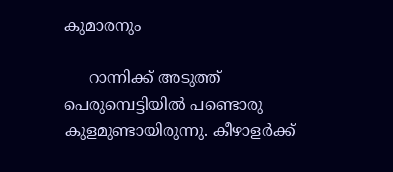കുമാരനും

     റാന്നിക്ക് അടുത്ത് പെരുമ്പെട്ടിയിൽ പണ്ടൊരു കുളമുണ്ടായിരുന്നു. കീഴാളർക്ക്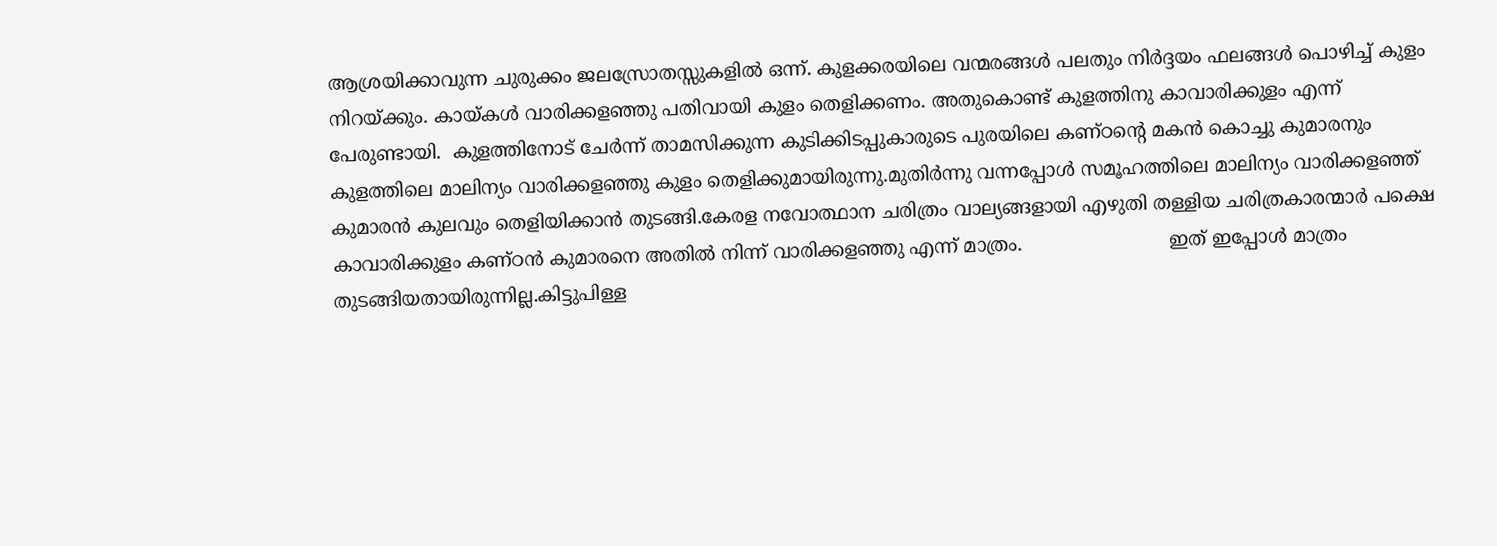ആശ്രയിക്കാവുന്ന ചുരുക്കം ജലസ്രോതസ്സുകളിൽ ഒന്ന്. കുളക്കരയിലെ വന്മരങ്ങൾ പലതും നിർദ്ദയം ഫലങ്ങൾ പൊഴിച്ച് കുളം നിറയ്ക്കും. കായ്കൾ വാരിക്കളഞ്ഞു പതിവായി കുളം തെളിക്കണം. അതുകൊണ്ട് കുളത്തിനു കാവാരിക്കുളം എന്ന് പേരുണ്ടായി.  കുളത്തിനോട് ചേർന്ന് താമസിക്കുന്ന കുടിക്കിടപ്പുകാരുടെ പുരയിലെ കണ്ഠന്റെ മകൻ കൊച്ചു കുമാരനും കുളത്തിലെ മാലിന്യം വാരിക്കളഞ്ഞു കുളം തെളിക്കുമായിരുന്നു.മുതിർന്നു വന്നപ്പോൾ സമൂഹത്തിലെ മാലിന്യം വാരിക്കളഞ്ഞ് കുമാരൻ കുലവും തെളിയിക്കാൻ തുടങ്ങി.കേരള നവോത്ഥാന ചരിത്രം വാല്യങ്ങളായി എഴുതി തള്ളിയ ചരിത്രകാരന്മാർ പക്ഷെ കാവാരിക്കുളം കണ്ഠൻ കുമാരനെ അതിൽ നിന്ന് വാരിക്കളഞ്ഞു എന്ന് മാത്രം.                         ഇത് ഇപ്പോൾ മാത്രം തുടങ്ങിയതായിരുന്നില്ല.കിട്ടുപിള്ള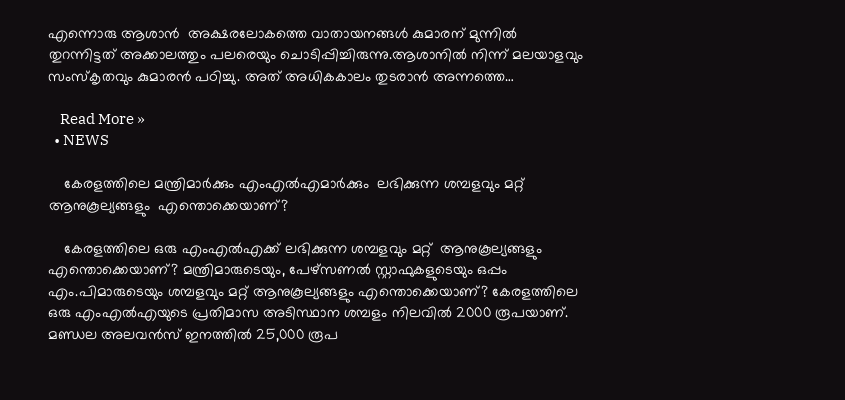എന്നൊരു ആശാൻ  അക്ഷരലോകത്തെ വാതായനങ്ങൾ കുമാരന് മുന്നിൽ തുറന്നിട്ടത് അക്കാലത്തും പലരെയും ചൊടിപ്പിച്ചിരുന്നു.ആശാനിൽ നിന്ന് മലയാളവും സംസ്കൃതവും കുമാരൻ പഠിച്ചു. അത് അധികകാലം തുടരാൻ അന്നത്തെ…

    Read More »
  • NEWS

    കേരളത്തിലെ മന്ത്രിമാർക്കും എംഎൽഎമാർക്കും  ലഭിക്കുന്ന ശമ്പളവും മറ്റ്  ആനുകൂല്യങ്ങളും  എന്തൊക്കെയാണ്?

    കേരളത്തിലെ ഒരു എംഎൽഎക്ക് ലഭിക്കുന്ന ശമ്പളവും മറ്റ്  ആനുകൂല്യങ്ങളും  എന്തൊക്കെയാണ്? മന്ത്രിമാരുടെയും, പേഴ്സണൽ സ്റ്റാഫുകളുടെയും ഒപ്പം എം.പിമാരുടെയും ശമ്പളവും മറ്റ് ആനുകൂല്യങ്ങളും എന്തൊക്കെയാണ്? കേരളത്തിലെ ഒരു എംഎല്‍എയുടെ പ്രതിമാസ അടിസ്ഥാന ശമ്പളം നിലവില്‍ 2000 രൂപയാണ്. മണ്ഡല അലവന്‍സ് ഇനത്തില്‍ 25,000 രൂപ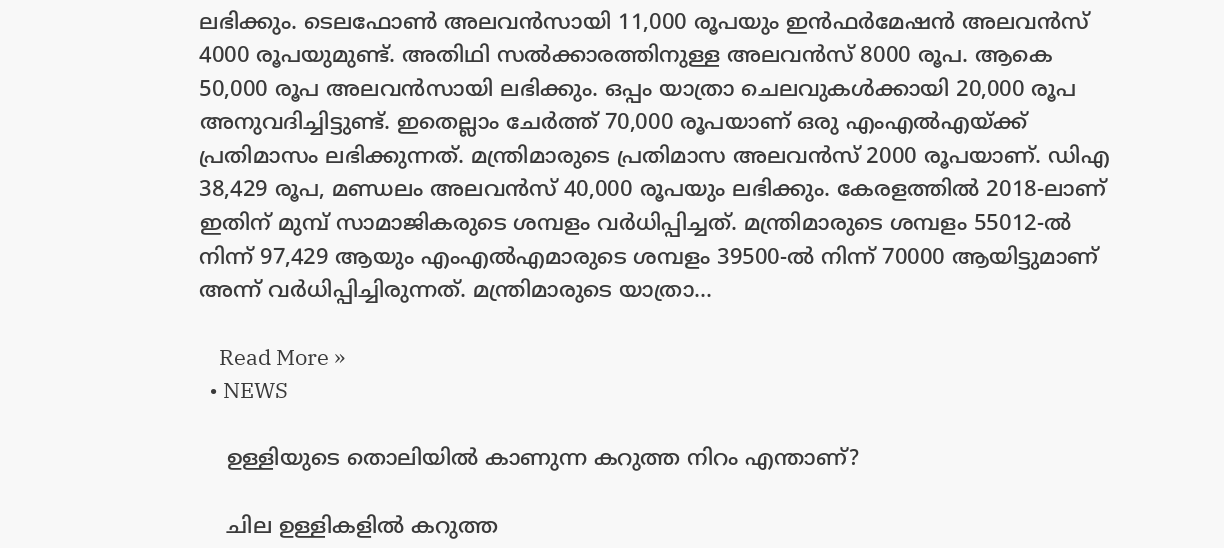ലഭിക്കും. ടെലഫോണ്‍ അലവന്‍സായി 11,000 രൂപയും ഇന്‍ഫര്‍മേഷന്‍ അലവന്‍സ് 4000 രൂപയുമുണ്ട്. അതിഥി സല്‍ക്കാരത്തിനുള്ള അലവന്‍സ് 8000 രൂപ. ആകെ 50,000 രൂപ അലവന്‍സായി ലഭിക്കും. ഒപ്പം യാത്രാ ചെലവുകള്‍ക്കായി 20,000 രൂപ അനുവദിച്ചിട്ടുണ്ട്. ഇതെല്ലാം ചേര്‍ത്ത് 70,000 രൂപയാണ് ഒരു എംഎല്‍എയ്ക്ക് പ്രതിമാസം ലഭിക്കുന്നത്. മന്ത്രിമാരുടെ പ്രതിമാസ അലവന്‍സ് 2000 രൂപയാണ്. ഡിഎ 38,429 രൂപ, മണ്ഡലം അലവന്‍സ് 40,000 രൂപയും ലഭിക്കും. കേരളത്തില്‍ 2018-ലാണ് ഇതിന് മുമ്പ് സാമാജികരുടെ ശമ്പളം വര്‍ധിപ്പിച്ചത്. മന്ത്രിമാരുടെ ശമ്പളം 55012-ല്‍ നിന്ന് 97,429 ആയും എംഎല്‍എമാരുടെ ശമ്പളം 39500-ല്‍ നിന്ന് 70000 ആയിട്ടുമാണ് അന്ന് വര്‍ധിപ്പിച്ചിരുന്നത്. മന്ത്രിമാരുടെ യാത്രാ…

    Read More »
  • NEWS

    ഉള്ളിയുടെ തൊലിയിൽ കാണുന്ന കറുത്ത നിറം എന്താണ്?

    ചില ഉള്ളികളിൽ കറുത്ത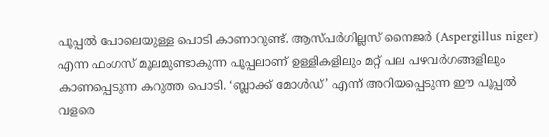പൂപ്പൽ പോലെയുള്ള പൊടി കാണാറുണ്ട്. ആസ്‌പർഗില്ലസ് നൈജർ (Aspergillus niger) എന്ന ഫംഗസ് മൂലമുണ്ടാകുന്ന പൂപ്പലാണ് ഉള്ളികളിലും മറ്റ് പല പഴവർഗങ്ങളിലും കാണപ്പെടുന്ന കറുത്ത പൊടി. ‘ബ്ലാക്ക് മോൾഡ്’ എന്ന് അറിയപ്പെടുന്ന ഈ പൂപ്പൽ വളരെ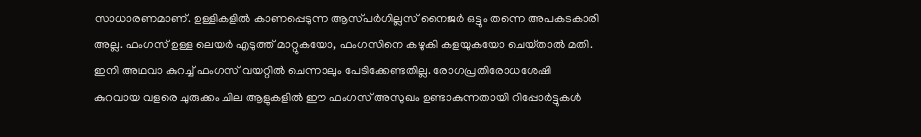സാധാരണമാണ്. ഉള്ളികളിൽ കാണപ്പെടുന്ന ആസ്‌പർഗില്ലസ് നൈജർ ഒട്ടും തന്നെ അപകടകാരി അല്ല. ഫംഗസ് ഉള്ള ലെയർ എടുത്ത് മാറ്റുകയോ, ഫംഗസിനെ കഴുകി കളയുകയോ ചെയ്‌താൽ മതി. ഇനി അഥവാ കുറച്ച് ഫംഗസ് വയറ്റിൽ ചെന്നാലും പേടിക്കേണ്ടതില്ല. രോഗപ്രതിരോധശേഷി കുറവായ വളരെ ചുരുക്കം ചില ആളുകളിൽ ഈ ഫംഗസ് അസുഖം ഉണ്ടാകുന്നതായി റിപ്പോർട്ടുകൾ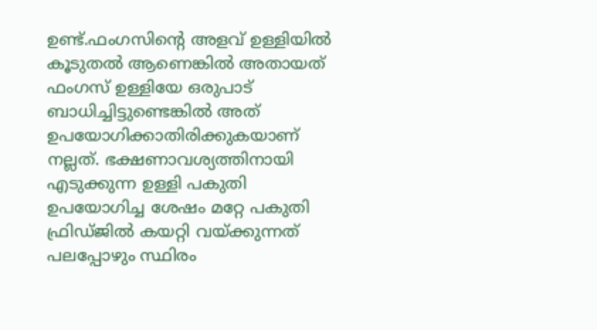ഉണ്ട്.ഫംഗസിന്റെ അളവ് ഉള്ളിയിൽ കൂടുതൽ ആണെങ്കിൽ അതായത് ഫംഗസ് ഉള്ളിയേ ഒരുപാട് ബാധിച്ചിട്ടുണ്ടെങ്കിൽ അത് ഉപയോഗിക്കാതിരിക്കുകയാണ് നല്ലത്. ഭക്ഷണാവശ്യത്തിനായി എടുക്കുന്ന ഉള്ളി പകുതി ഉപയോഗിച്ച ശേഷം മറ്റേ പകുതി ഫ്രിഡ്ജില്‍ കയറ്റി വയ്ക്കുന്നത് പലപ്പോഴും സ്ഥിരം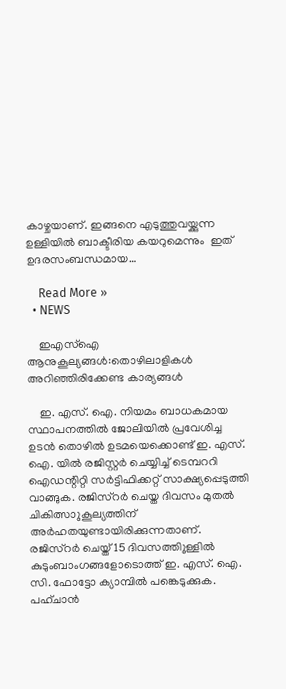കാഴ്ചയാണ്. ഇങ്ങനെ എടുത്തുവയ്ക്കുന്ന ഉള്ളിയില്‍ ബാക്ടീരിയ കയറുമെന്നും  ഇത് ഉദരസംബന്ധമായ…

    Read More »
  • NEWS

    ഇഎസ്ഐ ആനുകൂല്യങ്ങൾ:തൊഴിലാളികള്‍ അറിഞ്ഞിരിക്കേണ്ട കാര്യങ്ങള്‍

    ഇ. എസ്. ഐ. നിയമം ബാധകമായ സ്ഥാപനത്തില്‍ ജോലിയില്‍ പ്രവേശിച്ച ഉടന്‍ തൊഴില്‍ ഉടമയെക്കൊണ്ട് ഇ. എസ്. ഐ. യില്‍ രജിസ്റ്റർ ചെയ്യിച്ച് ടെമ്പററി ഐഡന്റിറ്റി സര്‍ട്ടിഫിക്കറ്റ് സാക്ഷ്യപ്പെടുത്തി വാങ്ങുക. രജിസ്റര്‍ ചെയ്ത ദിവസം മുതല്‍ ചികിത്സാുകൂല്യത്തിന് അര്‍ഹതയുണ്ടായിരിക്കുന്നതാണ്. രജിസ്റര്‍ ചെയ്ത് 15 ദിവസത്തിുള്ളില്‍ കുടുംബാംഗങ്ങളോടൊത്ത് ഇ. എസ്. ഐ. സി. ഫോട്ടോ ക്യാമ്പില്‍ പങ്കെടുക്കുക. പഹ്ചാന്‍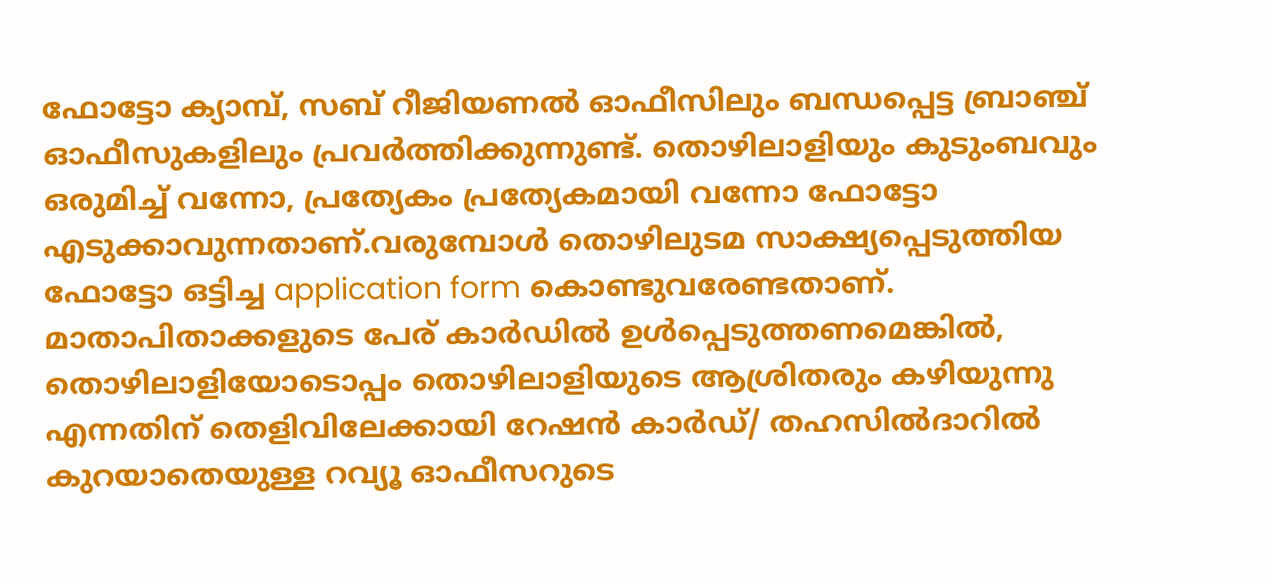ഫോട്ടോ ക്യാമ്പ്, സബ് റീജിയണല്‍ ഓഫീസിലും ബന്ധപ്പെട്ട ബ്രാഞ്ച് ഓഫീസുകളിലും പ്രവര്‍ത്തിക്കുന്നുണ്ട്. തൊഴിലാളിയും കുടുംബവും ഒരുമിച്ച് വന്നോ, പ്രത്യേകം പ്രത്യേകമായി വന്നോ ഫോട്ടോ എടുക്കാവുന്നതാണ്.വരുമ്പോള്‍ തൊഴിലുടമ സാക്ഷ്യപ്പെടുത്തിയ ഫോട്ടോ ഒട്ടിച്ച application form കൊണ്ടുവരേണ്ടതാണ്.  മാതാപിതാക്കളുടെ പേര് കാര്‍ഡില്‍ ഉള്‍പ്പെടുത്തണമെങ്കില്‍, തൊഴിലാളിയോടൊപ്പം തൊഴിലാളിയുടെ ആശ്രിതരും കഴിയുന്നു എന്നതിന് തെളിവിലേക്കായി റേഷന്‍ കാര്‍ഡ്/ തഹസില്‍ദാറില്‍ കുറയാതെയുള്ള റവ്യൂ ഓഫീസറുടെ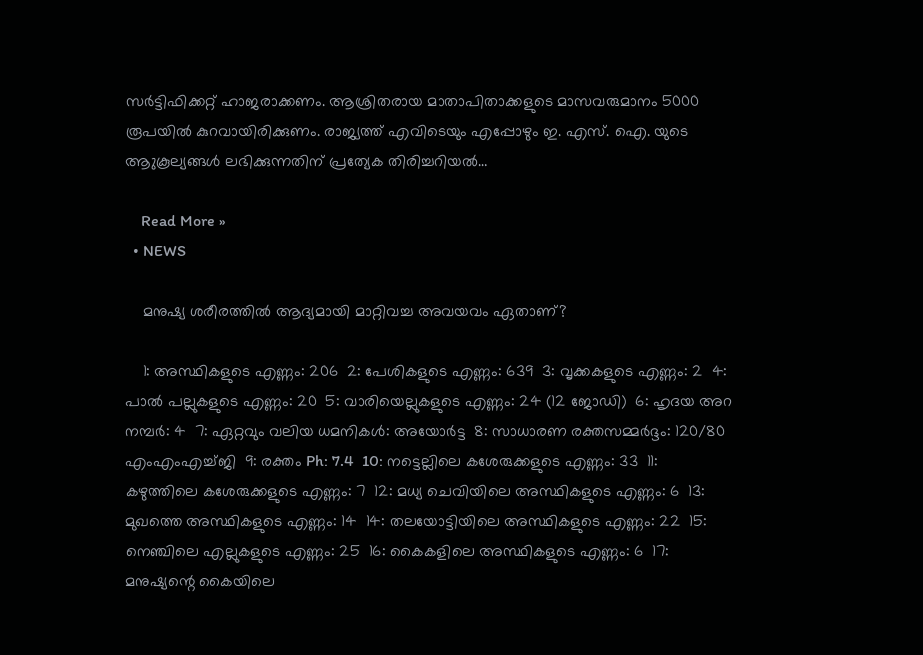സര്‍ട്ടിഫിക്കറ്റ് ഹാജരാക്കണം. ആശ്രിതരായ മാതാപിതാക്കളുടെ മാസവരുമാനം 5000 രൂപയില്‍ കുറവായിരിക്കുണം. രാജ്യത്ത് എവിടെയും എപ്പോഴും ഇ. എസ്. ഐ. യുടെ ആുകൂല്യങ്ങള്‍ ലഭിക്കുന്നതിന് പ്രത്യേക തിരിച്ചറിയല്‍…

    Read More »
  • NEWS

    മനുഷ്യ ശരീരത്തിൽ ആദ്യമായി മാറ്റിവച്ച അവയവം ഏതാണ്?

    1: അസ്ഥികളുടെ എണ്ണം: 206  2: പേശികളുടെ എണ്ണം: 639  3: വൃക്കകളുടെ എണ്ണം: 2  4: പാൽ പല്ലുകളുടെ എണ്ണം: 20  5: വാരിയെല്ലുകളുടെ എണ്ണം: 24 (12 ജോഡി)  6: ഹൃദയ അറ നമ്പർ: 4  7: ഏറ്റവും വലിയ ധമനികൾ: അയോർട്ട  8: സാധാരണ രക്തസമ്മർദ്ദം: 120/80 എംഎംഎച്ച്ജി  9: രക്തം Ph: 7.4  10: നട്ടെല്ലിലെ കശേരുക്കളുടെ എണ്ണം: 33  11: കഴുത്തിലെ കശേരുക്കളുടെ എണ്ണം: 7  12: മധ്യ ചെവിയിലെ അസ്ഥികളുടെ എണ്ണം: 6  13: മുഖത്തെ അസ്ഥികളുടെ എണ്ണം: 14  14: തലയോട്ടിയിലെ അസ്ഥികളുടെ എണ്ണം: 22  15: നെഞ്ചിലെ എല്ലുകളുടെ എണ്ണം: 25  16: കൈകളിലെ അസ്ഥികളുടെ എണ്ണം: 6  17: മനുഷ്യന്റെ കൈയിലെ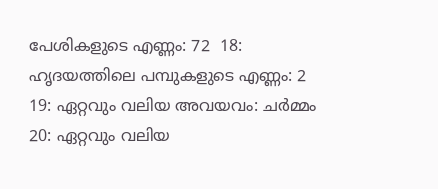പേശികളുടെ എണ്ണം: 72  18: ഹൃദയത്തിലെ പമ്പുകളുടെ എണ്ണം: 2  19: ഏറ്റവും വലിയ അവയവം: ചർമ്മം  20: ഏറ്റവും വലിയ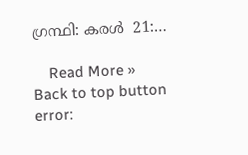ഗ്രന്ഥി: കരൾ  21:…

    Read More »
Back to top button
error: